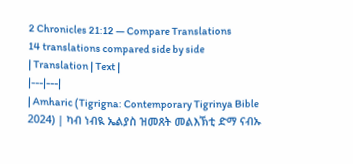2 Chronicles 21:12 — Compare Translations
14 translations compared side by side
| Translation | Text |
|---|---|
| Amharic (Tigrigna: Contemporary Tigrinya Bible 2024) | ካብ ነብዪ ኤልያስ ዝመጸት መልእኽቲ ድማ ናብኡ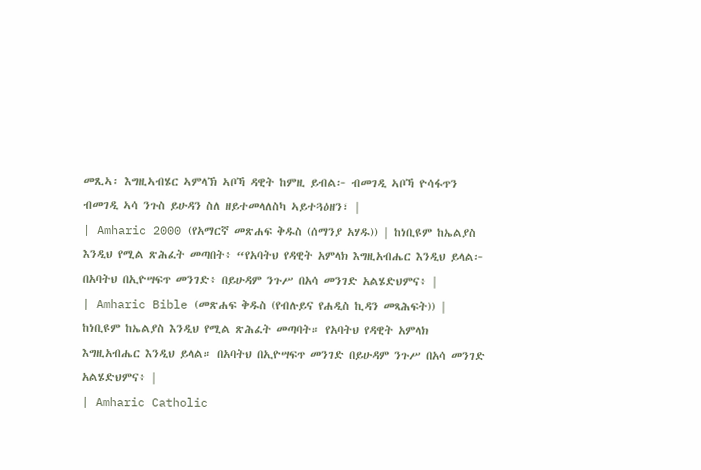መጺኣ፡ እግዚኣብሄር ኣምላኽ ኣቦኻ ዳዊት ከምዚ ይብል፦ ብመገዲ ኣቦኻ ዮሳፋጥን ብመገዲ ኣሳ ንጉስ ይሁዳን ስለ ዘይተመላለስካ ኣይተጓዕዘን፣ |
| Amharic 2000 (የአማርኛ መጽሐፍ ቅዱስ (ሰማንያ አሃዱ)) | ከነቢዩም ከኤልያስ እንዲህ የሚል ጽሕፈት መጣበት፥ “የአባትህ የዳዊት አምላክ እግዚአብሔር እንዲህ ይላል፦ በአባትህ በኢዮሣፍጥ መንገድ፥ በይሁዳም ንጉሥ በአሳ መንገድ አልሄድህምና፥ |
| Amharic Bible (መጽሐፍ ቅዱስ (የብሉይና የሐዲስ ኪዳን መጻሕፍት)) | ከነቢዩም ከኤልያስ እንዲህ የሚል ጽሕፈት መጣባት። የአባትህ የዳዊት አምላክ እግዚአብሔር እንዲህ ይላል። በአባትህ በኢዮሣፍጥ መንገድ በይሁዳም ንጉሥ በአሳ መንገድ አልሄድህምና፥ |
| Amharic Catholic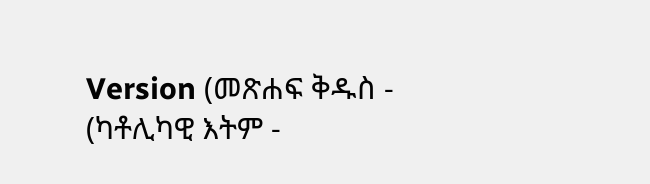Version (መጽሐፍ ቅዱስ - (ካቶሊካዊ እትም -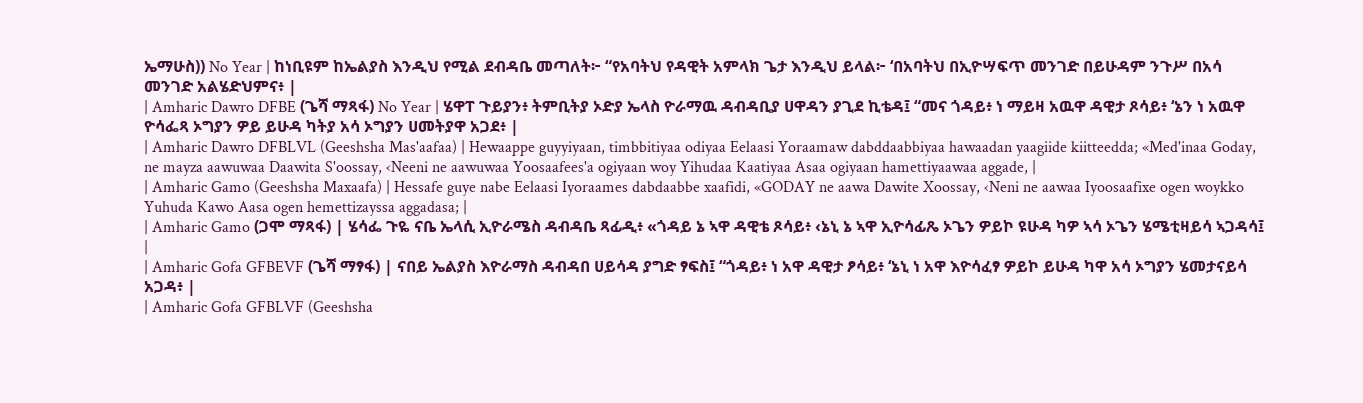ኤማሁስ)) No Year | ከነቢዩም ከኤልያስ እንዲህ የሚል ደብዳቤ መጣለት፦ “የአባትህ የዳዊት አምላክ ጌታ እንዲህ ይላል፦ ‘በአባትህ በኢዮሣፍጥ መንገድ በይሁዳም ንጉሥ በአሳ መንገድ አልሄድህምና፥ |
| Amharic Dawro DFBE (ጌሻ ማጻፋ) No Year | ሄዋፐ ጉይያን፥ ትምቢትያ ኦድያ ኤላስ ዮራማዉ ዳብዳቢያ ሀዋዳን ያጊደ ኪቴዳ፤ “መና ጎዳይ፥ ነ ማይዛ አዉዋ ዳዊታ ጾሳይ፥ ‘ኔን ነ አዉዋ ዮሳፌጻ ኦግያን ዎይ ይሁዳ ካትያ አሳ ኦግያን ሀመትያዋ አጋደ፥ |
| Amharic Dawro DFBLVL (Geeshsha Mas'aafaa) | Hewaappe guyyiyaan, timbbitiyaa odiyaa Eelaasi Yoraamaw dabddaabbiyaa hawaadan yaagiide kiitteedda; «Med'inaa Goday, ne mayza aawuwaa Daawita S'oossay, ‹Neeni ne aawuwaa Yoosaafees'a ogiyaan woy Yihudaa Kaatiyaa Asaa ogiyaan hamettiyaawaa aggade, |
| Amharic Gamo (Geeshsha Maxaafa) | Hessafe guye nabe Eelaasi Iyoraames dabdaabbe xaafidi, «GODAY ne aawa Dawite Xoossay, ‹Neni ne aawaa Iyoosaafixe ogen woykko Yuhuda Kawo Aasa ogen hemettizayssa aggadasa; |
| Amharic Gamo (ጋሞ ማጻፋ) | ሄሳፌ ጉዬ ናቤ ኤላሲ ኢዮራሜስ ዳብዳቤ ጻፊዲ፥ «ጎዳይ ኔ ኣዋ ዳዊቴ ጾሳይ፥ ‹ኔኒ ኔ ኣዋ ኢዮሳፊጼ ኦጌን ዎይኮ ዩሁዳ ካዎ ኣሳ ኦጌን ሄሜቲዛይሳ ኣጋዳሳ፤ |
| Amharic Gofa GFBEVF (ጌሻ ማፃፋ) | ናበይ ኤልያስ እዮራማስ ዳብዳበ ሀይሳዳ ያግድ ፃፍስ፤ “ጎዳይ፥ ነ አዋ ዳዊታ ፆሳይ፥ ‘ኔኒ ነ አዋ እዮሳፈፃ ዎይኮ ይሁዳ ካዋ አሳ ኦግያን ሄመታናይሳ አጋዳ፥ |
| Amharic Gofa GFBLVF (Geeshsha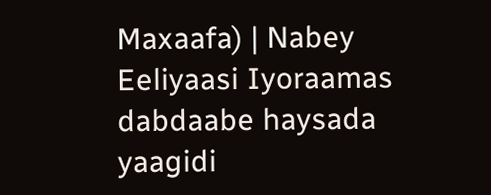Maxaafa) | Nabey Eeliyaasi Iyoraamas dabdaabe haysada yaagidi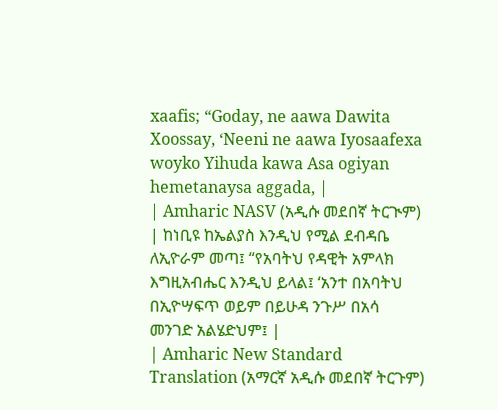xaafis; “Goday, ne aawa Dawita Xoossay, ‘Neeni ne aawa Iyosaafexa woyko Yihuda kawa Asa ogiyan hemetanaysa aggada, |
| Amharic NASV (አዲሱ መደበኛ ትርጒም) | ከነቢዩ ከኤልያስ እንዲህ የሚል ደብዳቤ ለኢዮራም መጣ፤ “የአባትህ የዳዊት አምላክ እግዚአብሔር እንዲህ ይላል፤ ‘አንተ በአባትህ በኢዮሣፍጥ ወይም በይሁዳ ንጉሥ በአሳ መንገድ አልሄድህም፤ |
| Amharic New Standard Translation (አማርኛ አዲሱ መደበኛ ትርጉም)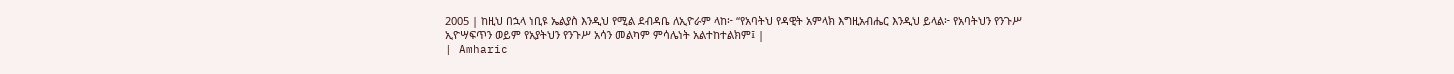2005 | ከዚህ በኋላ ነቢዩ ኤልያስ እንዲህ የሚል ደብዳቤ ለኢዮራም ላከ፦ “የአባትህ የዳዊት አምላክ እግዚአብሔር እንዲህ ይላል፦ የአባትህን የንጉሥ ኢዮሣፍጥን ወይም የአያትህን የንጉሥ አሳን መልካም ምሳሌነት አልተከተልክም፤ |
| Amharic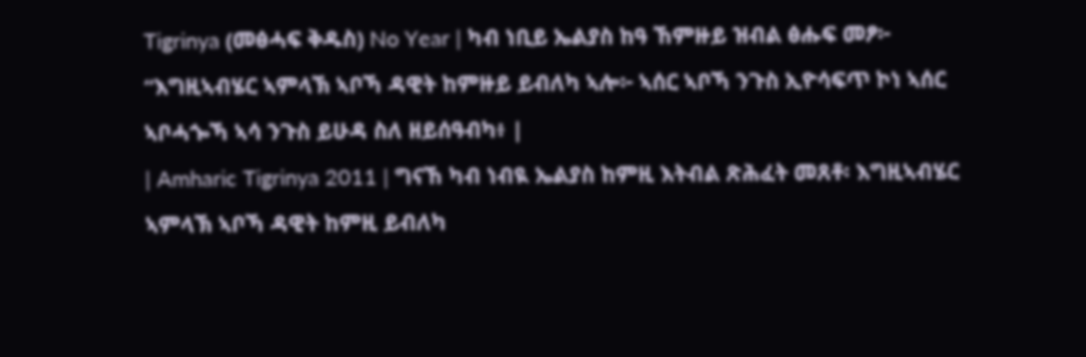Tigrinya (መፅሓፍ ቅዱስ) No Year | ካብ ነቢይ ኤልያስ ከዓ ኸምዙይ ዝብል ፅሑፍ መፆ፦ “እግዚኣብሄር ኣምላኽ ኣቦኻ ዳዊት ከምዙይ ይብለካ ኣሎ፦ ኣሰር ኣቦኻ ንጉስ ኢዮሳፍጥ ኮነ ኣሰር ኣቦሓጐኻ ኣሳ ንጉስ ይሁዳ ስለ ዘይሰዓብካ፥ |
| Amharic Tigrinya 2011 | ግናኸ ካብ ነብዪ ኤልያስ ከምዚ እትብል ጽሕፈት መጸቶ፡ እግዚኣብሄር ኣምላኽ ኣቦኻ ዳዊት ከምዚ ይብለካ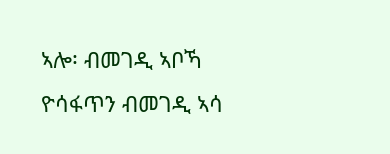ኣሎ፡ ብመገዲ ኣቦኻ ዮሳፋጥን ብመገዲ ኣሳ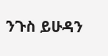ንጉስ ይሁዳን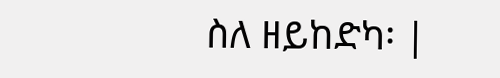ስለ ዘይከድካ፡ |